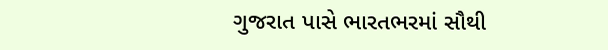ગુજરાત પાસે ભારતભરમાં સૌથી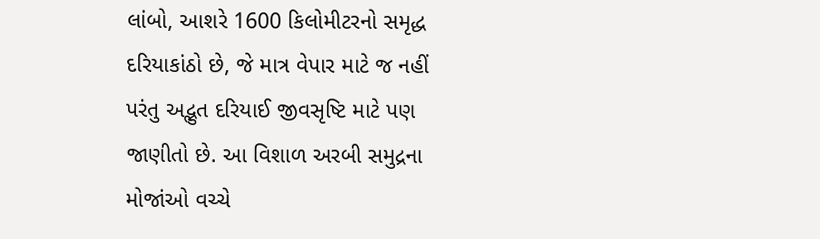લાંબો, આશરે 1600 કિલોમીટરનો સમૃદ્ધ દરિયાકાંઠો છે, જે માત્ર વેપાર માટે જ નહીં પરંતુ અદ્ભુત દરિયાઈ જીવસૃષ્ટિ માટે પણ જાણીતો છે. આ વિશાળ અરબી સમુદ્રના મોજાંઓ વચ્ચે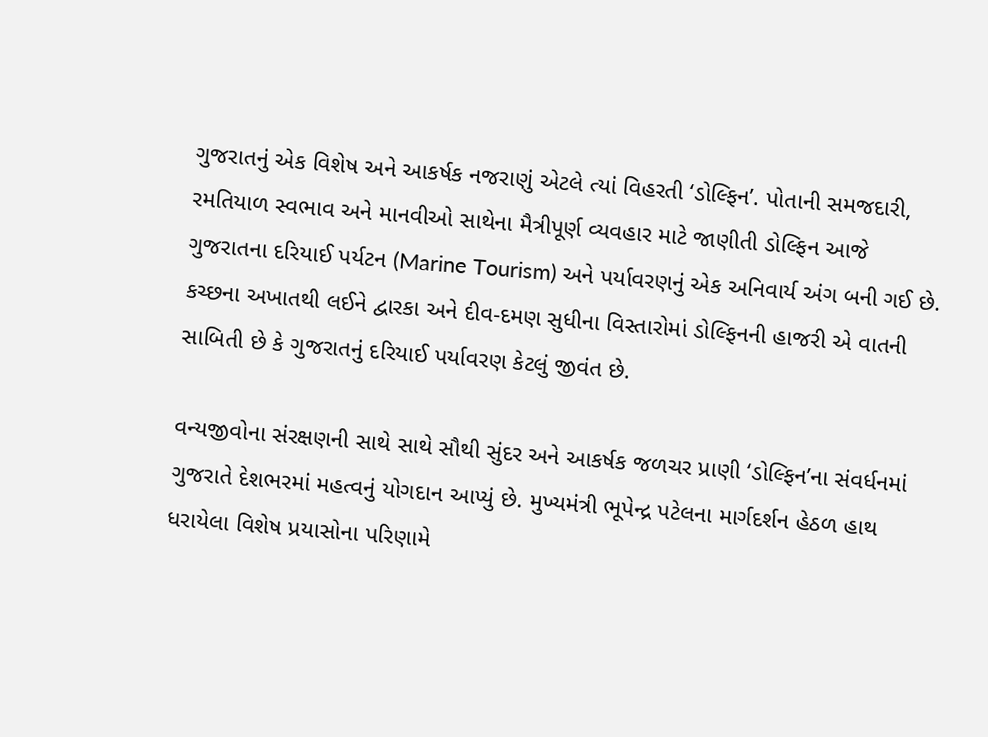ગુજરાતનું એક વિશેષ અને આકર્ષક નજરાણું એટલે ત્યાં વિહરતી ‘ડોલ્ફિન’. પોતાની સમજદારી, રમતિયાળ સ્વભાવ અને માનવીઓ સાથેના મૈત્રીપૂર્ણ વ્યવહાર માટે જાણીતી ડોલ્ફિન આજે ગુજરાતના દરિયાઈ પર્યટન (Marine Tourism) અને પર્યાવરણનું એક અનિવાર્ય અંગ બની ગઈ છે. કચ્છના અખાતથી લઈને દ્વારકા અને દીવ-દમણ સુધીના વિસ્તારોમાં ડોલ્ફિનની હાજરી એ વાતની સાબિતી છે કે ગુજરાતનું દરિયાઈ પર્યાવરણ કેટલું જીવંત છે.

વન્યજીવોના સંરક્ષણની સાથે સાથે સૌથી સુંદર અને આકર્ષક જળચર પ્રાણી ‘ડોલ્ફિન’ના સંવર્ધનમાં ગુજરાતે દેશભરમાં મહત્વનું યોગદાન આપ્યું છે. મુખ્યમંત્રી ભૂપેન્દ્ર પટેલના માર્ગદર્શન હેઠળ હાથ ધરાયેલા વિશેષ પ્રયાસોના પરિણામે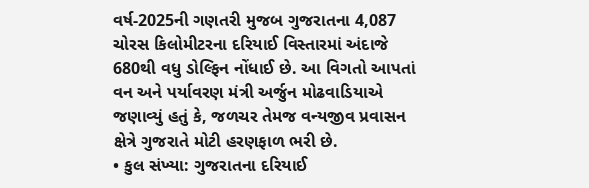વર્ષ-2025ની ગણતરી મુજબ ગુજરાતના 4,087 ચોરસ કિલોમીટરના દરિયાઈ વિસ્તારમાં અંદાજે 680થી વધુ ડોલ્ફિન નોંધાઈ છે. આ વિગતો આપતાં વન અને પર્યાવરણ મંત્રી અર્જુન મોઢવાડિયાએ જણાવ્યું હતું કે, જળચર તેમજ વન્યજીવ પ્રવાસન ક્ષેત્રે ગુજરાતે મોટી હરણફાળ ભરી છે.
• કુલ સંખ્યા: ગુજરાતના દરિયાઈ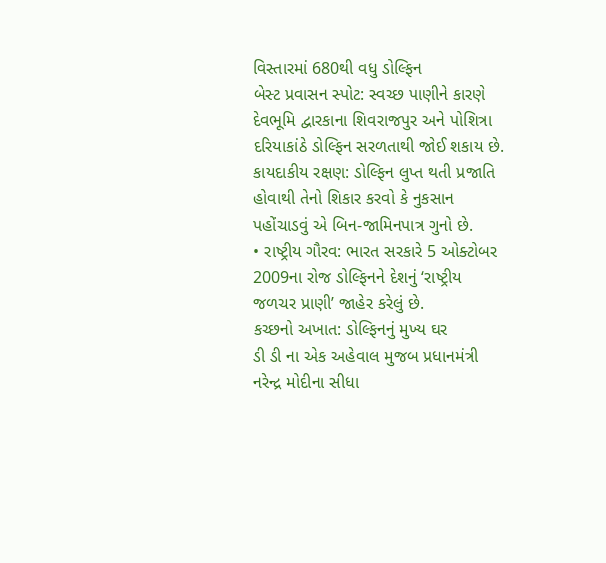વિસ્તારમાં 680થી વધુ ડોલ્ફિન
બેસ્ટ પ્રવાસન સ્પોટ: સ્વચ્છ પાણીને કારણે દેવભૂમિ દ્વારકાના શિવરાજપુર અને પોશિત્રા દરિયાકાંઠે ડોલ્ફિન સરળતાથી જોઈ શકાય છે.
કાયદાકીય રક્ષણ: ડોલ્ફિન લુપ્ત થતી પ્રજાતિ હોવાથી તેનો શિકાર કરવો કે નુકસાન પહોંચાડવું એ બિન-જામિનપાત્ર ગુનો છે.
• રાષ્ટ્રીય ગૌરવ: ભારત સરકારે 5 ઓક્ટોબર 2009ના રોજ ડોલ્ફિનને દેશનું ‘રાષ્ટ્રીય જળચર પ્રાણી’ જાહેર કરેલું છે.
કચ્છનો અખાત: ડોલ્ફિનનું મુખ્ય ઘર
ડી ડી ના એક અહેવાલ મુજબ પ્રધાનમંત્રી નરેન્દ્ર મોદીના સીધા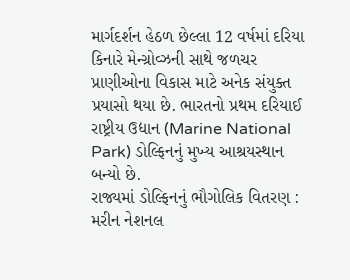માર્ગદર્શન હેઠળ છેલ્લા 12 વર્ષમાં દરિયા કિનારે મેન્ગ્રોવ્ઝની સાથે જળચર પ્રાણીઓના વિકાસ માટે અનેક સંયુક્ત પ્રયાસો થયા છે. ભારતનો પ્રથમ દરિયાઈ રાષ્ટ્રીય ઉદ્યાન (Marine National Park) ડોલ્ફિનનું મુખ્ય આશ્રયસ્થાન બન્યો છે.
રાજ્યમાં ડોલ્ફિનનું ભૌગોલિક વિતરણ : મરીન નેશનલ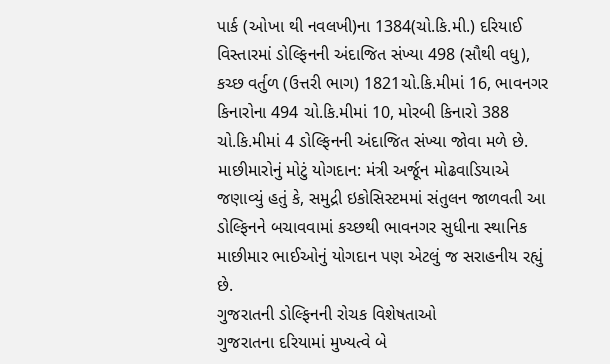પાર્ક (ઓખા થી નવલખી)ના 1384(ચો.કિ.મી.) દરિયાઈ વિસ્તારમાં ડોલ્ફિનની અંદાજિત સંખ્યા 498 (સૌથી વધુ), કચ્છ વર્તુળ (ઉત્તરી ભાગ) 1821ચો.કિ.મીમાં 16, ભાવનગર કિનારોના 494 ચો.કિ.મીમાં 10, મોરબી કિનારો 388 ચો.કિ.મીમાં 4 ડોલ્ફિનની અંદાજિત સંખ્યા જોવા મળે છે.
માછીમારોનું મોટું યોગદાન: મંત્રી અર્જૂન મોઢવાડિયાએ જણાવ્યું હતું કે, સમુદ્રી ઇકોસિસ્ટમમાં સંતુલન જાળવતી આ ડોલ્ફિનને બચાવવામાં કચ્છથી ભાવનગર સુધીના સ્થાનિક માછીમાર ભાઈઓનું યોગદાન પણ એટલું જ સરાહનીય રહ્યું છે.
ગુજરાતની ડોલ્ફિનની રોચક વિશેષતાઓ
ગુજરાતના દરિયામાં મુખ્યત્વે બે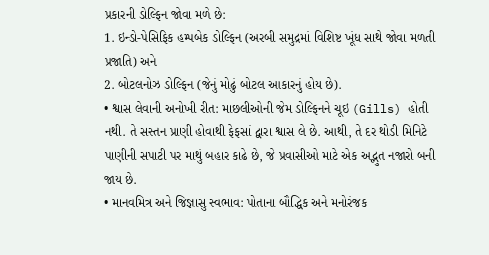પ્રકારની ડોલ્ફિન જોવા મળે છે:
1. ઇન્ડો-પેસિફિક હમ્પબેક ડોલ્ફિન (અરબી સમુદ્રમાં વિશિષ્ટ ખૂંધ સાથે જોવા મળતી પ્રજાતિ) અને
2. બોટલનોઝ ડોલ્ફિન (જેનું મોઢું બોટલ આકારનું હોય છે).
• શ્વાસ લેવાની અનોખી રીત: માછલીઓની જેમ ડોલ્ફિનને ચૂઇ (Gills) હોતી નથી. તે સસ્તન પ્રાણી હોવાથી ફેફસાં દ્વારા શ્વાસ લે છે. આથી, તે દર થોડી મિનિટે પાણીની સપાટી પર માથું બહાર કાઢે છે, જે પ્રવાસીઓ માટે એક અદ્ભુત નજારો બની જાય છે.
• માનવમિત્ર અને જિજ્ઞાસુ સ્વભાવ: પોતાના બૌદ્ધિક અને મનોરંજક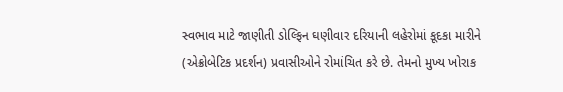સ્વભાવ માટે જાણીતી ડોલ્ફિન ઘણીવાર દરિયાની લહેરોમાં કૂદકા મારીને (એક્રોબેટિક પ્રદર્શન) પ્રવાસીઓને રોમાંચિત કરે છે. તેમનો મુખ્ય ખોરાક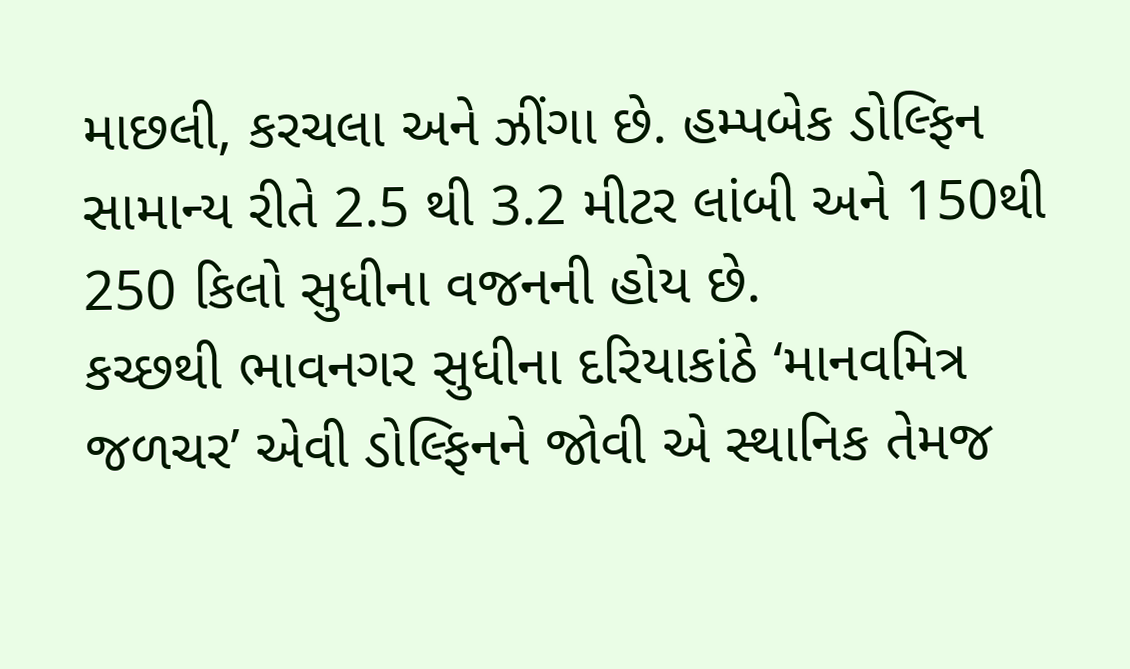માછલી, કરચલા અને ઝીંગા છે. હમ્પબેક ડોલ્ફિન સામાન્ય રીતે 2.5 થી 3.2 મીટર લાંબી અને 150થી 250 કિલો સુધીના વજનની હોય છે.
કચ્છથી ભાવનગર સુધીના દરિયાકાંઠે ‘માનવમિત્ર જળચર’ એવી ડોલ્ફિનને જોવી એ સ્થાનિક તેમજ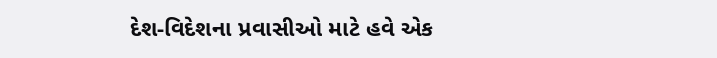દેશ-વિદેશના પ્રવાસીઓ માટે હવે એક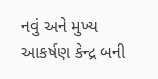નવું અને મુખ્ય આકર્ષણ કેન્દ્ર બની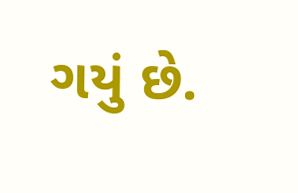ગયું છે.